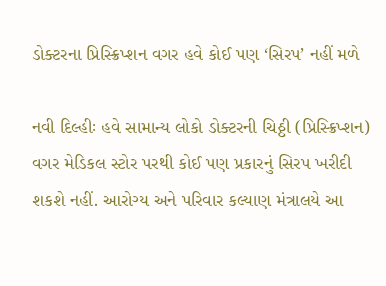ડોક્ટરના પ્રિસ્ક્રિપ્શન વગર હવે કોઈ પણ ‘સિરપ’ નહીં મળે

નવી દિલ્હીઃ હવે સામાન્ય લોકો ડોક્ટરની ચિઠ્ઠી (પ્રિસ્ક્રિપ્શન) વગર મેડિકલ સ્ટોર પરથી કોઈ પણ પ્રકારનું સિરપ ખરીદી શકશે નહીં. આરોગ્ય અને પરિવાર કલ્યાણ મંત્રાલયે આ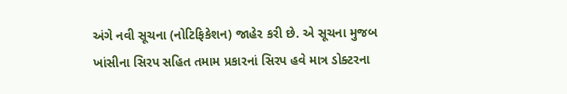અંગે નવી સૂચના (નોટિફિકેશન) જાહેર કરી છે. એ સૂચના મુજબ ખાંસીના સિરપ સહિત તમામ પ્રકારનાં સિરપ હવે માત્ર ડોક્ટરના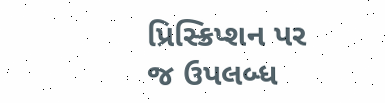પ્રિસ્ક્રિપ્શન પર જ ઉપલબ્ધ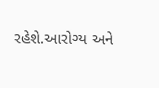રહેશે.આરોગ્ય અને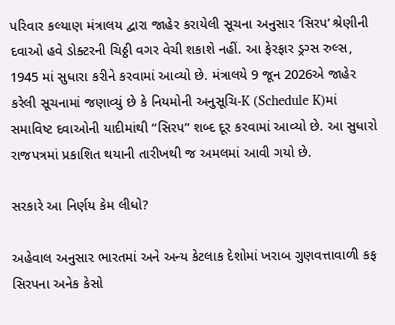પરિવાર કલ્યાણ મંત્રાલય દ્વારા જાહેર કરાયેલી સૂચના અનુસાર ‘સિરપ’ શ્રેણીની દવાઓ હવે ડોક્ટરની ચિઠ્ઠી વગર વેચી શકાશે નહીં. આ ફેરફાર ડ્રગ્સ રુલ્સ, 1945 માં સુધારા કરીને કરવામાં આવ્યો છે. મંત્રાલયે 9 જૂન 2026એ જાહેર કરેલી સૂચનામાં જણાવ્યું છે કે નિયમોની અનુસૂચિ-K (Schedule K)માં સમાવિષ્ટ દવાઓની યાદીમાંથી “સિરપ” શબ્દ દૂર કરવામાં આવ્યો છે. આ સુધારો રાજપત્રમાં પ્રકાશિત થયાની તારીખથી જ અમલમાં આવી ગયો છે.

સરકારે આ નિર્ણય કેમ લીધો?

અહેવાલ અનુસાર ભારતમાં અને અન્ય કેટલાક દેશોમાં ખરાબ ગુણવત્તાવાળી કફ સિરપના અનેક કેસો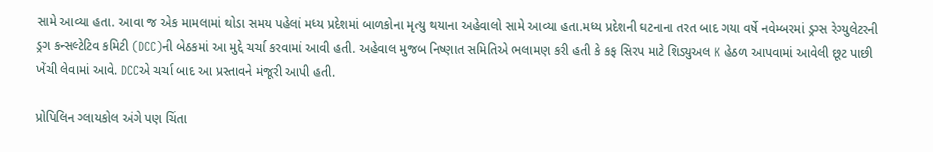સામે આવ્યા હતા. આવા જ એક મામલામાં થોડા સમય પહેલાં મધ્ય પ્રદેશમાં બાળકોના મૃત્યુ થયાના અહેવાલો સામે આવ્યા હતા.મધ્ય પ્રદેશની ઘટનાના તરત બાદ ગયા વર્ષે નવેમ્બરમાં ડ્રગ્સ રેગ્યુલેટરની ડ્રગ કન્સલ્ટેટિવ કમિટી (DCC)ની બેઠકમાં આ મુદ્દે ચર્ચા કરવામાં આવી હતી. અહેવાલ મુજબ નિષ્ણાત સમિતિએ ભલામણ કરી હતી કે કફ સિરપ માટે શિડ્યુઅલ K હેઠળ આપવામાં આવેલી છૂટ પાછી ખેંચી લેવામાં આવે. DCCએ ચર્ચા બાદ આ પ્રસ્તાવને મંજૂરી આપી હતી.

પ્રોપિલિન ગ્લાયકોલ અંગે પણ ચિંતા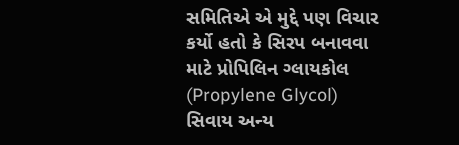સમિતિએ એ મુદ્દે પણ વિચાર કર્યો હતો કે સિરપ બનાવવા માટે પ્રોપિલિન ગ્લાયકોલ (Propylene Glycol) સિવાય અન્ય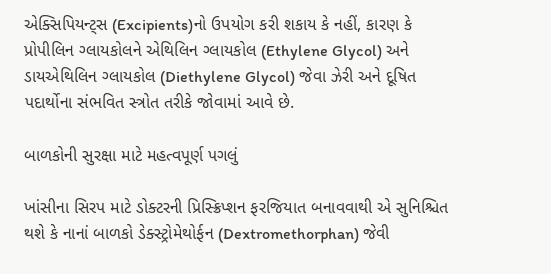એક્સિપિયન્ટ્સ (Excipients)નો ઉપયોગ કરી શકાય કે નહીં, કારણ કે પ્રોપીલિન ગ્લાયકોલને એથિલિન ગ્લાયકોલ (Ethylene Glycol) અને ડાયએથિલિન ગ્લાયકોલ (Diethylene Glycol) જેવા ઝેરી અને દૂષિત પદાર્થોના સંભવિત સ્ત્રોત તરીકે જોવામાં આવે છે.

બાળકોની સુરક્ષા માટે મહત્વપૂર્ણ પગલું

ખાંસીના સિરપ માટે ડોક્ટરની પ્રિસ્ક્રિપ્શન ફરજિયાત બનાવવાથી એ સુનિશ્ચિત થશે કે નાનાં બાળકો ડેક્સ્ટ્રોમેથોર્ફન (Dextromethorphan) જેવી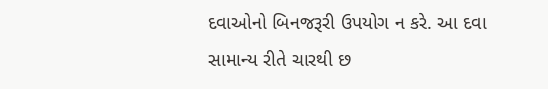દવાઓનો બિનજરૂરી ઉપયોગ ન કરે. આ દવા સામાન્ય રીતે ચારથી છ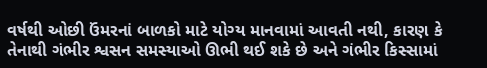વર્ષથી ઓછી ઉંમરનાં બાળકો માટે યોગ્ય માનવામાં આવતી નથી, કારણ કે તેનાથી ગંભીર શ્વસન સમસ્યાઓ ઊભી થઈ શકે છે અને ગંભીર કિસ્સામાં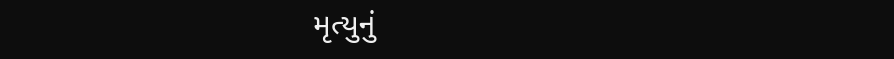મૃત્યુનું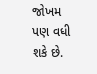જોખમ પણ વધી શકે છે.